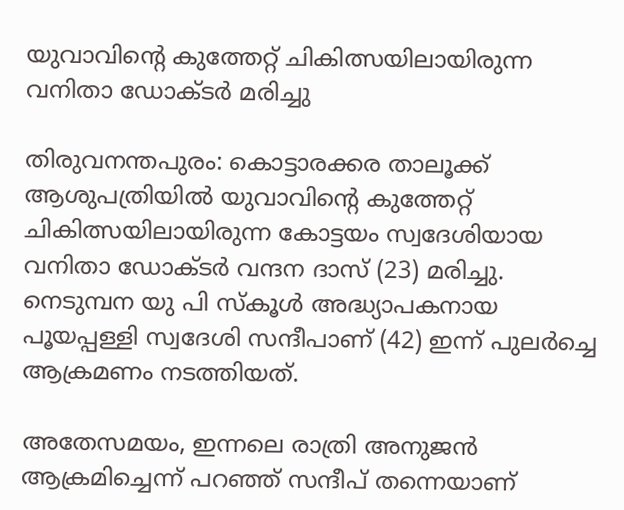യുവാവിന്റെ കുത്തേറ്റ് ചികിത്സയിലായിരുന്ന വനിതാ ഡോക്ടര്‍ മരിച്ചു

തിരുവനന്തപുരം: കൊട്ടാരക്കര താലൂക്ക് ആശുപത്രിയില്‍ യുവാവിന്റെ കുത്തേറ്റ് ചികിത്സയിലായിരുന്ന കോട്ടയം സ്വദേശിയായ വനിതാ ഡോക്ടര്‍ വന്ദന ദാസ് (23) മരിച്ചു. നെടുമ്പന യു പി സ്‌കൂള്‍ അദ്ധ്യാപകനായ പൂയപ്പള്ളി സ്വദേശി സന്ദീപാണ് (42) ഇന്ന് പുലര്‍ച്ചെ ആക്രമണം നടത്തിയത്.

അതേസമയം, ഇന്നലെ രാത്രി അനുജന്‍ ആക്രമിച്ചെന്ന് പറഞ്ഞ് സന്ദീപ് തന്നെയാണ്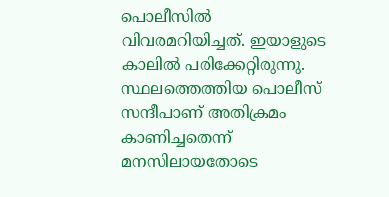പൊലീസില്‍ വിവരമറിയിച്ചത്. ഇയാളുടെ കാലില്‍ പരിക്കേറ്റിരുന്നു. സ്ഥലത്തെത്തിയ പൊലീസ് സന്ദീപാണ് അതിക്രമം കാണിച്ചതെന്ന് മനസിലായതോടെ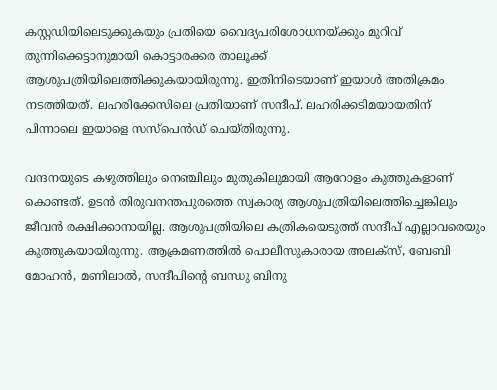കസ്റ്റഡിയിലെടുക്കുകയും പ്രതിയെ വൈദ്യപരിശോധനയ്ക്കും മുറിവ് തുന്നിക്കെട്ടാനുമായി കൊട്ടാരക്കര താലൂക്ക് ആശുപത്രിയിലെത്തിക്കുകയായിരുന്നു. ഇതിനിടെയാണ് ഇയാള്‍ അതിക്രമം നടത്തിയത്. ലഹരിക്കേസിലെ പ്രതിയാണ് സന്ദീപ്. ലഹരിക്കടിമയായതിന് പിന്നാലെ ഇയാളെ സസ്പെന്‍ഡ് ചെയ്തിരുന്നു.

വന്ദനയുടെ കഴുത്തിലും നെഞ്ചിലും മുതുകിലുമായി ആറോളം കുത്തുകളാണ് കൊണ്ടത്. ഉടന്‍ തിരുവനന്തപുരത്തെ സ്വകാര്യ ആശുപത്രിയിലെത്തിച്ചെങ്കിലും ജീവന്‍ രക്ഷിക്കാനായില്ല. ആശുപത്രിയിലെ കത്രികയെടുത്ത് സന്ദീപ് എല്ലാവരെയും കുത്തുകയായിരുന്നു. ആക്രമണത്തില്‍ പൊലീസുകാരായ അലക്‌സ്, ബേബി മോഹന്‍, മണിലാല്‍, സന്ദീപിന്റെ ബന്ധു ബിനു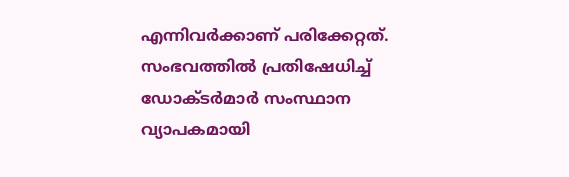എന്നിവര്‍ക്കാണ് പരിക്കേറ്റത്. സംഭവത്തില്‍ പ്രതിഷേധിച്ച് ഡോക്ടര്‍മാര്‍ സംസ്ഥാന വ്യാപകമായി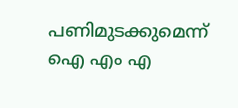പണിമുടക്കുമെന്ന് ഐ എം എ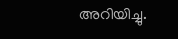അറിയിച്ചു.